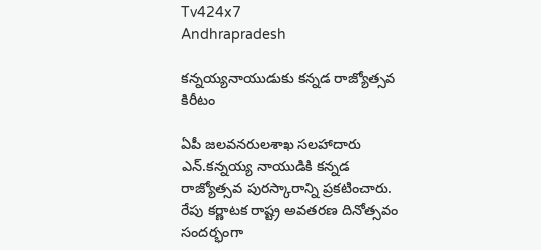Tv424x7
Andhrapradesh

కన్నయ్యనాయుడుకు కన్నడ రాజ్యోత్సవ కిరీటం

ఏపీ జలవనరులశాఖ సలహాదారు ఎన్.కన్నయ్య నాయుడికి కన్నడ రాజ్యోత్సవ పురస్కారాన్ని ప్రకటించారు. రేపు కర్ణాటక రాష్ట్ర అవతరణ దినోత్సవం సందర్భంగా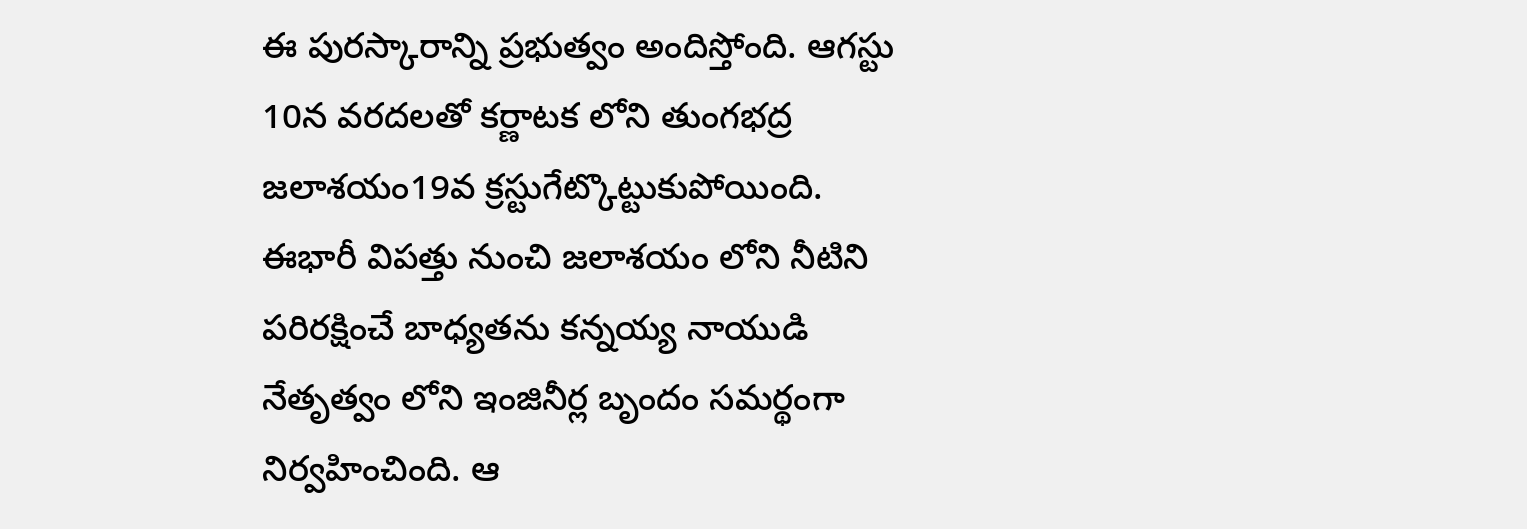ఈ పురస్కారాన్ని ప్రభుత్వం అందిస్తోంది. ఆగస్టు 10న వరదలతో కర్ణాటక లోని తుంగభద్ర జలాశయం19వ క్రస్టుగేట్కొట్టుకుపోయింది. ఈభారీ విపత్తు నుంచి జలాశయం లోని నీటిని పరిరక్షించే బాధ్యతను కన్నయ్య నాయుడి నేతృత్వం లోని ఇంజినీర్ల బృందం సమర్థంగా నిర్వహించింది. ఆ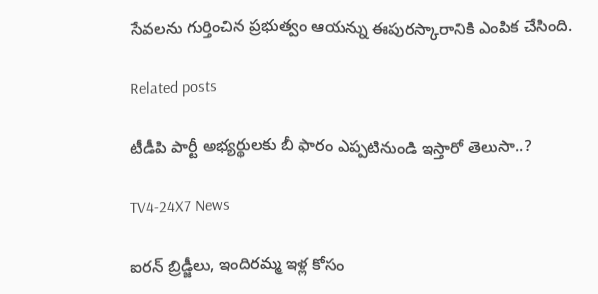సేవలను గుర్తించిన ప్రభుత్వం ఆయన్ను ఈపురస్కారానికి ఎంపిక చేసింది.

Related posts

టీడీపి పార్టీ అభ్యర్థులకు బీ ఫారం ఎప్పటినుండి ఇస్తారో తెలుసా..?

TV4-24X7 News

ఐరన్ బ్రిడ్జీలు, ఇందిరమ్మ ఇళ్ల కోసం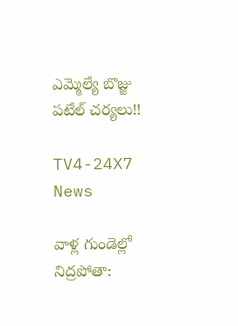ఎమ్మెల్యే బొజ్జు పటేల్ చర్యలు!!

TV4-24X7 News

వాళ్ల గుండెల్లో నిద్రపోతా: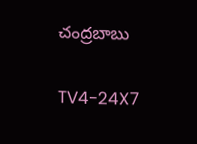చంద్రబాబు

TV4-24X7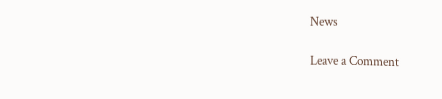News

Leave a Comment